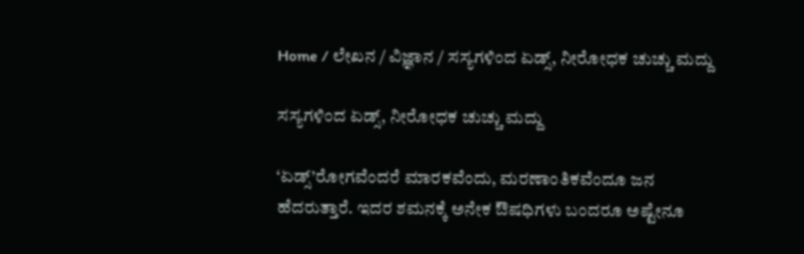Home / ಲೇಖನ / ವಿಜ್ಞಾನ / ಸಸ್ಯಗಳಿಂದ ಏಡ್ಸ್, ನೀರೋಧಕ ಚುಚ್ಚು ಮದ್ದು

ಸಸ್ಯಗಳಿಂದ ಏಡ್ಸ್, ನೀರೋಧಕ ಚುಚ್ಚು ಮದ್ದು

‘ಏಡ್ಸ್’ರೋಗವೆಂದರೆ ಮಾರಕವೆಂದು, ಮರಣಾಂತಿಕವೆಂದೂ ಜನ ಹೆದರುತ್ತಾರೆ. ಇದರ ಶಮನಕ್ಕೆ ಅನೇಕ ಔಷಧಿಗಳು ಬಂದರೂ ಅಷ್ಟೇನೂ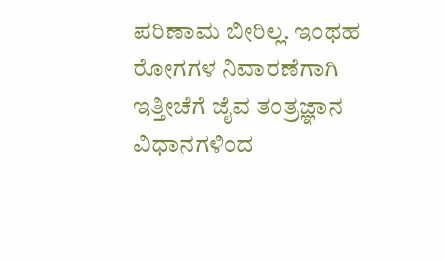ಪರಿಣಾಮ ಬೀರಿಲ್ಲ. ಇಂಥಹ ರೋಗಗಳ ನಿವಾರಣೆಗಾಗಿ ಇತ್ತೀಚೆಗೆ ಜೈವ ತಂತ್ರಜ್ಞಾನ ವಿಧಾನಗಳಿಂದ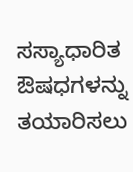ಸಸ್ಯಾಧಾರಿತ ಔಷಧಗಳನ್ನು ತಯಾರಿಸಲು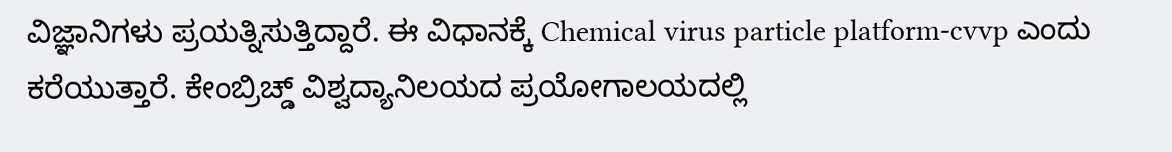ವಿಜ್ಞಾನಿಗಳು ಪ್ರಯತ್ನಿಸುತ್ತಿದ್ದಾರೆ. ಈ ವಿಧಾನಕ್ಕೆ Chemical virus particle platform-cvvp ಎಂದು ಕರೆಯುತ್ತಾರೆ. ಕೇಂಬ್ರಿಚ್ಡ್ ವಿಶ್ವದ್ಯಾನಿಲಯದ ಪ್ರಯೋಗಾಲಯದಲ್ಲಿ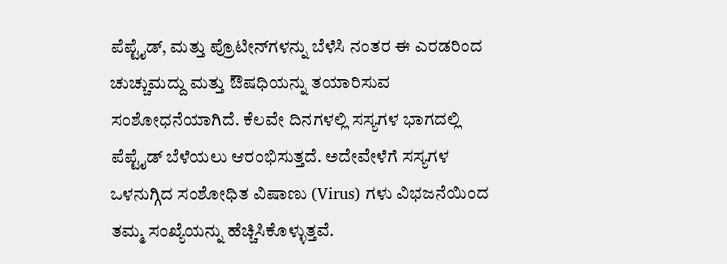ಪೆಪ್ಟೈಡ್, ಮತ್ತು ಪ್ರೊಟೀನ್‌ಗಳನ್ನು ಬೆಳೆಸಿ ನಂತರ ಈ ಎರಡರಿಂದ ಚುಚ್ಚುಮದ್ದು ಮತ್ತು ಔಷಧಿಯನ್ನು ತಯಾರಿಸುವ ಸಂಶೋಧನೆಯಾಗಿದೆ. ಕೆಲವೇ ದಿನಗಳಲ್ಲಿ ಸಸ್ಯಗಳ ಭಾಗದಲ್ಲಿ ಪೆಪ್ಟೈಡ್ ಬೆಳೆಯಲು ಆರಂಭಿಸುತ್ತದೆ. ಅದೇವೇಳೆಗೆ ಸಸ್ಯಗಳ ಒಳನುಗ್ಗಿದ ಸಂಶೋಧಿತ ವಿಷಾಣು (Virus) ಗಳು ವಿಭಜನೆಯಿಂದ ತಮ್ಮ ಸಂಖ್ಯೆಯನ್ನು ಹೆಚ್ಚಿಸಿಕೊಳ್ಳುತ್ತವೆ.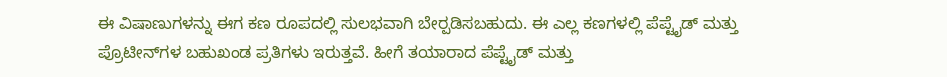ಈ ವಿಷಾಣುಗಳನ್ನು ಈಗ ಕಣ ರೂಪದಲ್ಲಿ ಸುಲಭವಾಗಿ ಬೇರ್‍ಪಡಿಸಬಹುದು. ಈ ಎಲ್ಲ ಕಣಗಳಲ್ಲಿ ಪೆಪ್ಟೈಡ್ ಮತ್ತು ಪ್ರೊಟೀನ್‌ಗಳ ಬಹುಖಂಡ ಪ್ರತಿಗಳು ಇರುತ್ತವೆ. ಹೀಗೆ ತಯಾರಾದ ಪೆಪ್ಟೈಡ್‌ ಮತ್ತು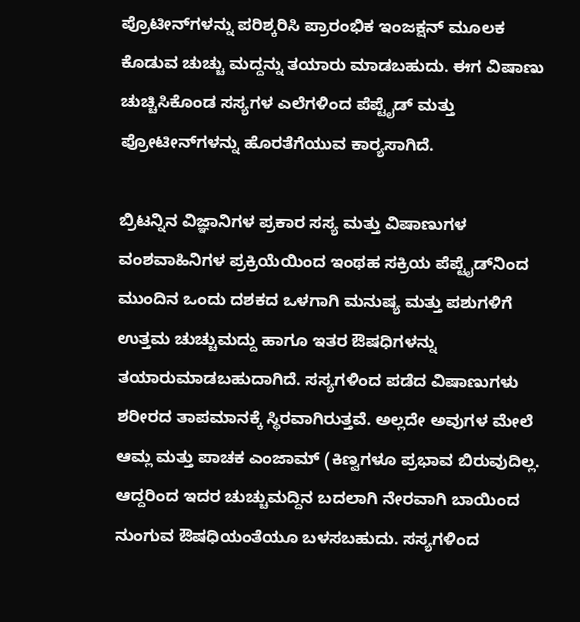ಪ್ರೊಟೀನ್‌ಗಳನ್ನು ಪರಿಶ್ಕರಿಸಿ ಪ್ರಾರಂಭಿಕ ಇಂಜಕ್ಷನ್ ಮೂಲಕ ಕೊಡುವ ಚುಚ್ಚು ಮದ್ದನ್ನು ತಯಾರು ಮಾಡಬಹುದು. ಈಗ ವಿಷಾಣು ಚುಚ್ಚಿಸಿಕೊಂಡ ಸಸ್ಯಗಳ ಎಲೆಗಳಿಂದ ಪೆಪ್ಟೈಡ್‌ ಮತ್ತು ಪ್ರೋಟೀನ್‌ಗಳನ್ನು ಹೊರತೆಗೆಯುವ ಕಾರ್‍ಯಸಾಗಿದೆ.

ಬ್ರಿಟನ್ನಿನ ವಿಜ್ಞಾನಿಗಳ ಪ್ರಕಾರ ಸಸ್ಯ ಮತ್ತು ವಿಷಾಣುಗಳ ವಂಶವಾಹಿನಿಗಳ ಪ್ರಕ್ರಿಯೆಯಿಂದ ಇಂಥಹ ಸಕ್ರಿಯ ಪೆಪ್ಟೈಡ್‌ನಿಂದ ಮುಂದಿನ ಒಂದು ದಶಕದ ಒಳಗಾಗಿ ಮನುಷ್ಯ ಮತ್ತು ಪಶುಗಳಿಗೆ ಉತ್ತಮ ಚುಚ್ಚುಮದ್ದು ಹಾಗೂ ಇತರ ಔಷಧಿಗಳನ್ನು ತಯಾರುಮಾಡಬಹುದಾಗಿದೆ. ಸಸ್ಯಗಳಿಂದ ಪಡೆದ ವಿಷಾಣುಗಳು ಶರೀರದ ತಾಪಮಾನಕ್ಕೆ ಸ್ಥಿರವಾಗಿರುತ್ತವೆ. ಅಲ್ಲದೇ ಅವುಗಳ ಮೇಲೆ ಆಮ್ಲ ಮತ್ತು ಪಾಚಕ ಎಂಜಾಮ್‌ (ಕಿಣ್ವಗಳೂ ಪ್ರಭಾವ ಬಿರುವುದಿಲ್ಲ. ಆದ್ದರಿಂದ ಇದರ ಚುಚ್ಚುಮದ್ದಿನ ಬದಲಾಗಿ ನೇರವಾಗಿ ಬಾಯಿಂದ ನುಂಗುವ ಔಷಧಿಯಂತೆಯೂ ಬಳಸಬಹುದು. ಸಸ್ಯಗಳಿಂದ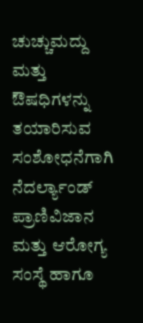ಚುಚ್ಚುಮದ್ದು ಮತ್ತು ಔಷಧಿಗಳನ್ನು ತಯಾರಿಸುವ ಸಂಶೋಧನೆಗಾಗಿ ನೆದರ್ಲ್ಯಾಂಡ್ ಪ್ರಾಣಿವಿಜಾನ ಮತ್ತು ಆರೋಗ್ಯ ಸಂಸ್ಥೆ ಹಾಗೂ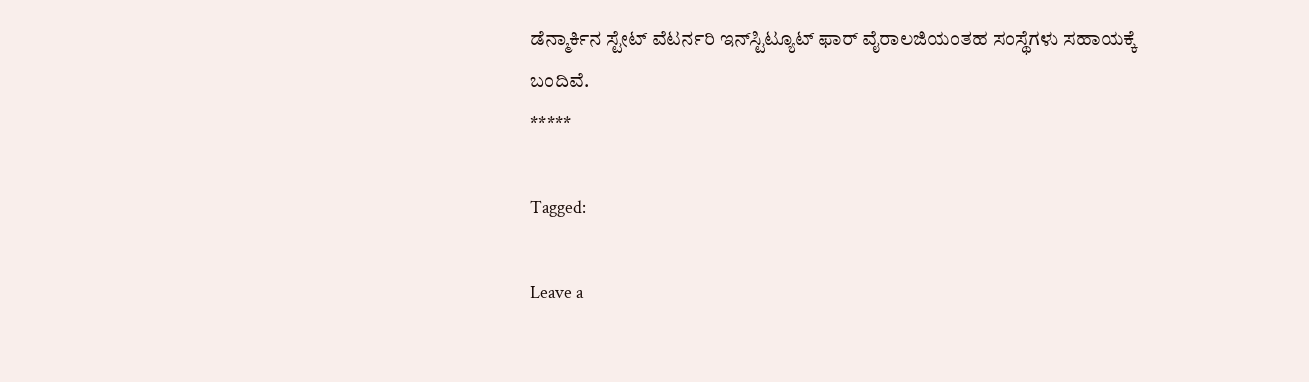ಡೆನ್ಮಾರ್ಕಿನ ಸ್ಟೇಟ್ ವೆಟರ್ನರಿ ಇನ್‌ಸ್ಟಿಟ್ಯೂಟ್ ಫಾರ್ ವೈರಾ‌ಲಜಿಯಂತಹ ಸಂಸ್ಥೆಗಳು ಸಹಾಯಕ್ಕೆ ಬಂದಿವೆ.
*****

Tagged:

Leave a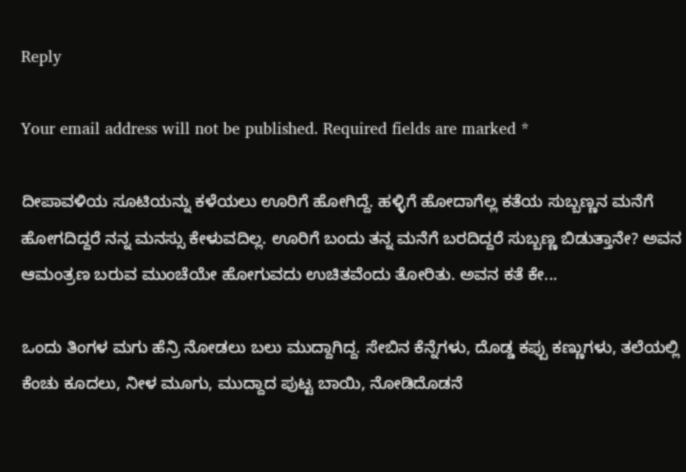Reply

Your email address will not be published. Required fields are marked *

ದೀಪಾವಳಿಯ ಸೂಟಿಯನ್ನು ಕಳೆಯಲು ಊರಿಗೆ ಹೋಗಿದ್ದೆ. ಹಳ್ಳಿಗೆ ಹೋದಾಗೆಲ್ಲ ಕತೆಯ ಸುಬ್ಬಣ್ಣನ ಮನೆಗೆ ಹೋಗದಿದ್ದರೆ ನನ್ನ ಮನಸ್ಸು ಕೇಳುವದಿಲ್ಲ. ಊರಿಗೆ ಬಂದು ತನ್ನ ಮನೆಗೆ ಬರದಿದ್ದರೆ ಸುಬ್ಬಣ್ಣ ಬಿಡುತ್ತಾನೇ? ಅವನ ಆಮಂತ್ರಣ ಬರುವ ಮುಂಚೆಯೇ ಹೋಗುವದು ಉಚಿತವೆಂದು ತೋರಿತು. ಅವನ ಕತೆ ಕೇ...

ಒಂದು ತಿಂಗಳ ಮಗು ಹೆನ್ರಿ ನೋಡಲು ಬಲು ಮುದ್ದಾಗಿದ್ದ. ಸೇಬಿನ ಕೆನ್ನೆಗಳು, ದೊಡ್ಡ ಕಪ್ಪು ಕಣ್ಣುಗಳು, ತಲೆಯಲ್ಲಿ ಕೆಂಚು ಕೂದಲು, ನೀಳ ಮೂಗು, ಮುದ್ದಾದ ಪುಟ್ಟ ಬಾಯಿ, ನೋಡಿದೊಡನೆ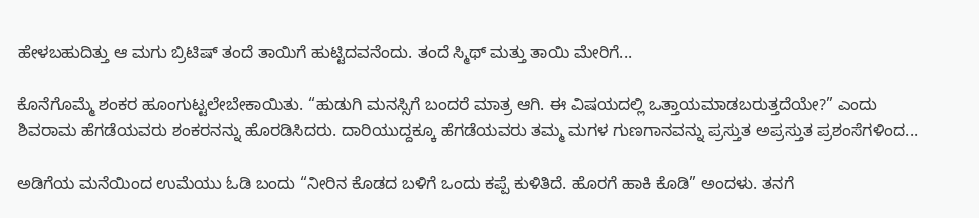ಹೇಳಬಹುದಿತ್ತು ಆ ಮಗು ಬ್ರಿಟಿಷ್ ತಂದೆ ತಾಯಿಗೆ ಹುಟ್ಟಿದವನೆಂದು. ತಂದೆ ಸ್ಮಿಥ್ ಮತ್ತು ತಾಯಿ ಮೇರಿಗೆ...

ಕೊನೆಗೊಮ್ಮೆ ಶಂಕರ ಹೂಂಗುಟ್ಟಲೇಬೇಕಾಯಿತು. “ಹುಡುಗಿ ಮನಸ್ಸಿಗೆ ಬಂದರೆ ಮಾತ್ರ ಆಗಿ. ಈ ವಿಷಯದಲ್ಲಿ ಒತ್ತಾಯಮಾಡಬರುತ್ತದೆಯೇ?” ಎಂದು ಶಿವರಾಮ ಹೆಗಡೆಯವರು ಶಂಕರನನ್ನು ಹೊರಡಿಸಿದರು. ದಾರಿಯುದ್ದಕ್ಕೂ ಹೆಗಡೆಯವರು ತಮ್ಮ ಮಗಳ ಗುಣಗಾನವನ್ನು ಪ್ರಸ್ತುತ ಅಪ್ರಸ್ತುತ ಪ್ರಶಂಸೆಗಳಿಂದ...

ಅಡಿಗೆಯ ಮನೆಯಿಂದ ಉಮೆಯು ಓಡಿ ಬಂದು “ನೀರಿನ ಕೊಡದ ಬಳಿಗೆ ಒಂದು ಕಪ್ಪೆ ಕುಳಿತಿದೆ. ಹೊರಗೆ ಹಾಕಿ ಕೊಡಿ” ಅಂದಳು. ತನಗೆ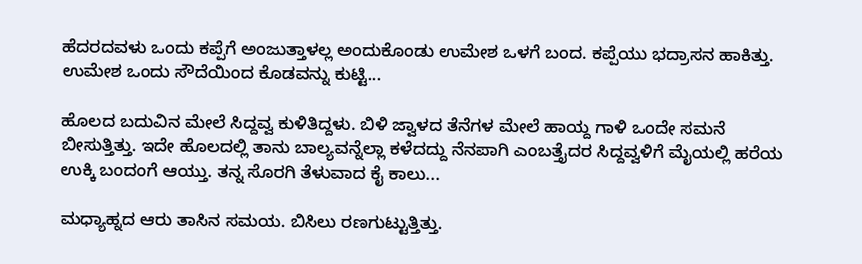ಹೆದರದವಳು ಒಂದು ಕಪ್ಪೆಗೆ ಅಂಜುತ್ತಾಳಲ್ಲ ಅಂದುಕೊಂಡು ಉಮೇಶ ಒಳಗೆ ಬಂದ. ಕಪ್ಪೆಯು ಭದ್ರಾಸನ ಹಾಕಿತ್ತು. ಉಮೇಶ ಒಂದು ಸೌದೆಯಿಂದ ಕೊಡವನ್ನು ಕುಟ್ಟಿ...

ಹೊಲದ ಬದುವಿನ ಮೇಲೆ ಸಿದ್ದವ್ವ ಕುಳಿತಿದ್ದಳು. ಬಿಳಿ ಜ್ವಾಳದ ತೆನೆಗಳ ಮೇಲೆ ಹಾಯ್ದ ಗಾಳಿ ಒಂದೇ ಸಮನೆ ಬೀಸುತ್ತಿತ್ತು. ಇದೇ ಹೊಲದಲ್ಲಿ ತಾನು ಬಾಲ್ಯವನ್ನೆಲ್ಲಾ ಕಳೆದದ್ದು ನೆನಪಾಗಿ ಎಂಬತ್ತೈದರ ಸಿದ್ದವ್ವಳಿಗೆ ಮೈಯಲ್ಲಿ ಹರೆಯ ಉಕ್ಕಿ ಬಂದಂಗೆ ಆಯ್ತು. ತನ್ನ ಸೊರಗಿ ತೆಳುವಾದ ಕೈ ಕಾಲು...

ಮಧ್ಯಾಹ್ನದ ಆರು ತಾಸಿನ ಸಮಯ. ಬಿಸಿಲು ರಣಗುಟ್ಟುತ್ತಿತ್ತು.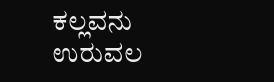ಕಲ್ಲವನು ಉರುವಲ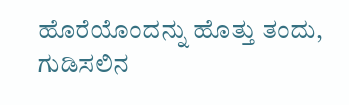ಹೊರೆಯೊಂದನ್ನು ಹೊತ್ತು ತಂದು, ಗುಡಿಸಲಿನ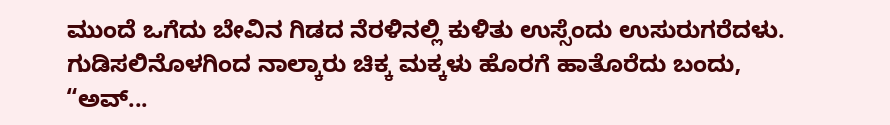ಮುಂದೆ ಒಗೆದು ಬೇವಿನ ಗಿಡದ ನೆರಳಿನಲ್ಲಿ ಕುಳಿತು ಉಸ್ಸೆಂದು ಉಸುರುಗರೆದಳು. ಗುಡಿಸಲಿನೊಳಗಿಂದ ನಾಲ್ಕಾರು ಚಿಕ್ಕ ಮಕ್ಕಳು ಹೊರಗೆ ಹಾತೊರೆದು ಬಂದು, “ಅವ್...